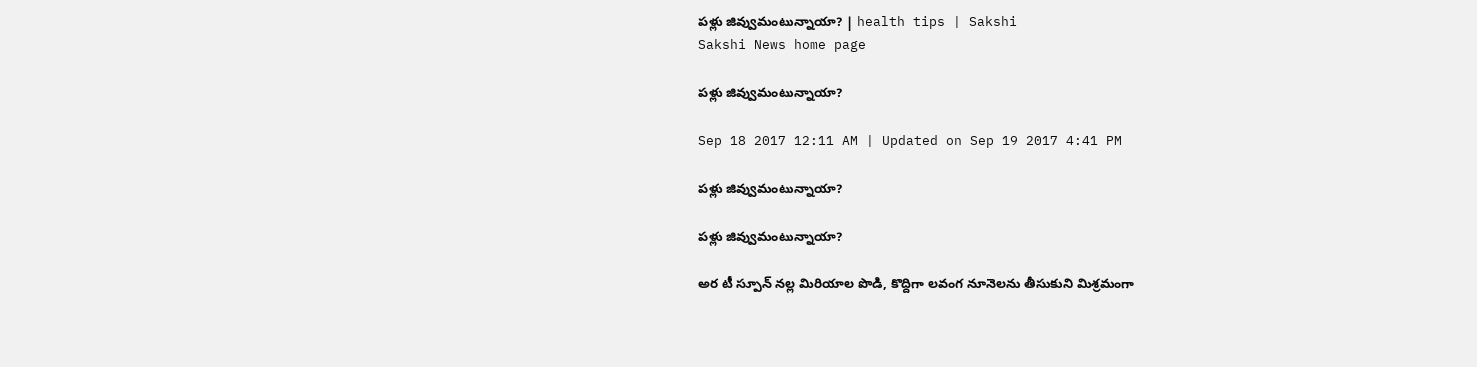పళ్లు జివ్వుమంటున్నాయా? | health tips | Sakshi
Sakshi News home page

పళ్లు జివ్వుమంటున్నాయా?

Sep 18 2017 12:11 AM | Updated on Sep 19 2017 4:41 PM

పళ్లు జివ్వుమంటున్నాయా?

పళ్లు జివ్వుమంటున్నాయా?

అర టీ స్పూన్‌ నల్ల మిరియాల పొడి, కొద్దిగా లవంగ నూనెలను తీసుకుని మిశ్రమంగా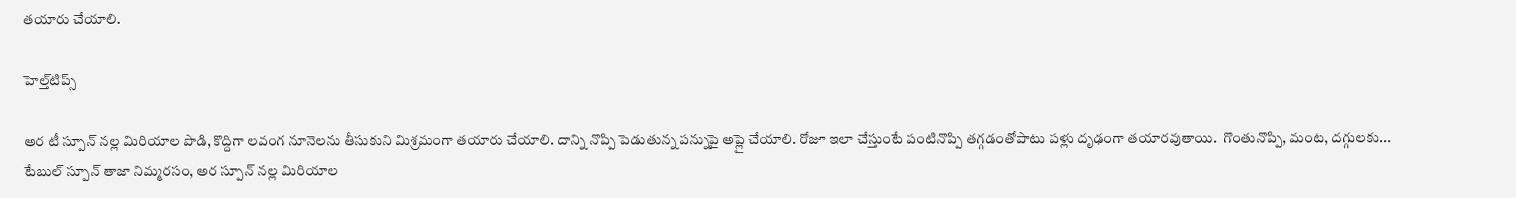తయారు చేయాలి.

హెల్త్‌టిప్స్‌

అర టీ స్పూన్‌ నల్ల మిరియాల పొడి, కొద్దిగా లవంగ నూనెలను తీసుకుని మిశ్రమంగా తయారు చేయాలి. దాన్ని నొప్పి పెడుతున్న పన్నుపై అప్లై చేయాలి. రోజూ ఇలా చేస్తుంటే పంటినొప్పి తగ్గడంతోపాటు పళ్లు దృఢంగా తయారవుతాయి.  గొంతునొప్పి, మంట, దగ్గులకు... టేబుల్‌ స్పూన్‌ తాజా నిమ్మరసం, అర స్పూన్‌ నల్ల మిరియాల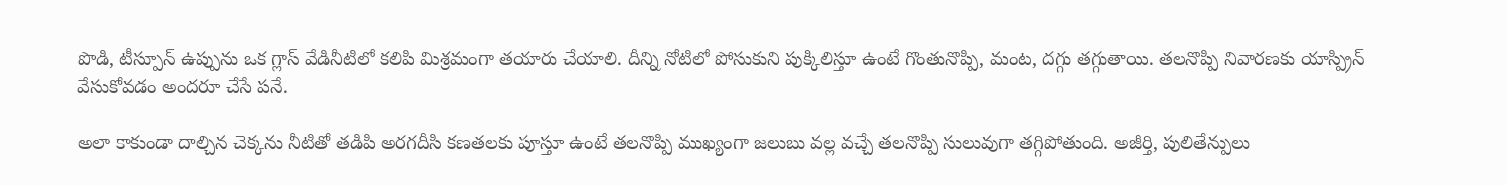పొడి, టీస్పూన్‌ ఉప్పును ఒక గ్లాస్‌ వేడినీటిలో కలిపి మిశ్రమంగా తయారు చేయాలి. దీన్ని నోటిలో పోసుకుని పుక్కిలిస్తూ ఉంటే గొంతునొప్పి, మంట, దగ్గు తగ్గుతాయి. తలనొప్పి నివారణకు యాస్ప్రిన్‌ వేసుకోవడం అందరూ చేసే పనే.

అలా కాకుండా దాల్చిన చెక్కను నీటితో తడిపి అరగదీసి కణతలకు పూస్తూ ఉంటే తలనొప్పి ముఖ్యంగా జలుబు వల్ల వచ్చే తలనొప్పి సులువుగా తగ్గిపోతుంది. అజీర్తి, పులితేన్పులు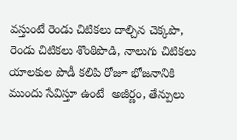వస్తుంటే రెండు చిటికలు దాల్చిన చెక్కపొ, రెండు చిటికలు శొంఠిపొడి, నాలుగు చిటికలు యాలకుల పొడీ కలిపి రోజూ భోజనానికి ముందు సేవిస్తూ ఉంటే  అజీర్ణం, తేన్పులు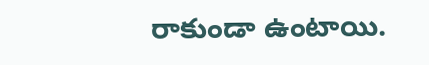రాకుండా ఉంటాయి.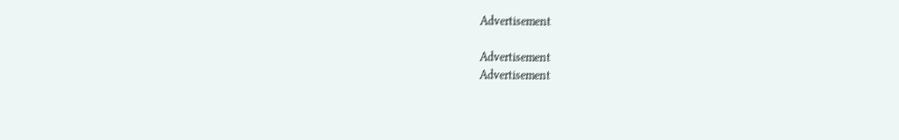Advertisement

Advertisement
Advertisement